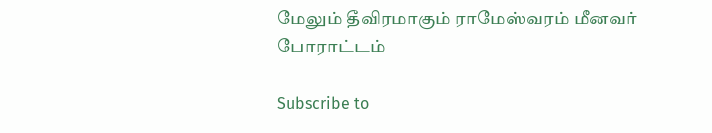மேலும் தீவிரமாகும் ராமேஸ்வரம் மீனவர் போராட்டம்

Subscribe to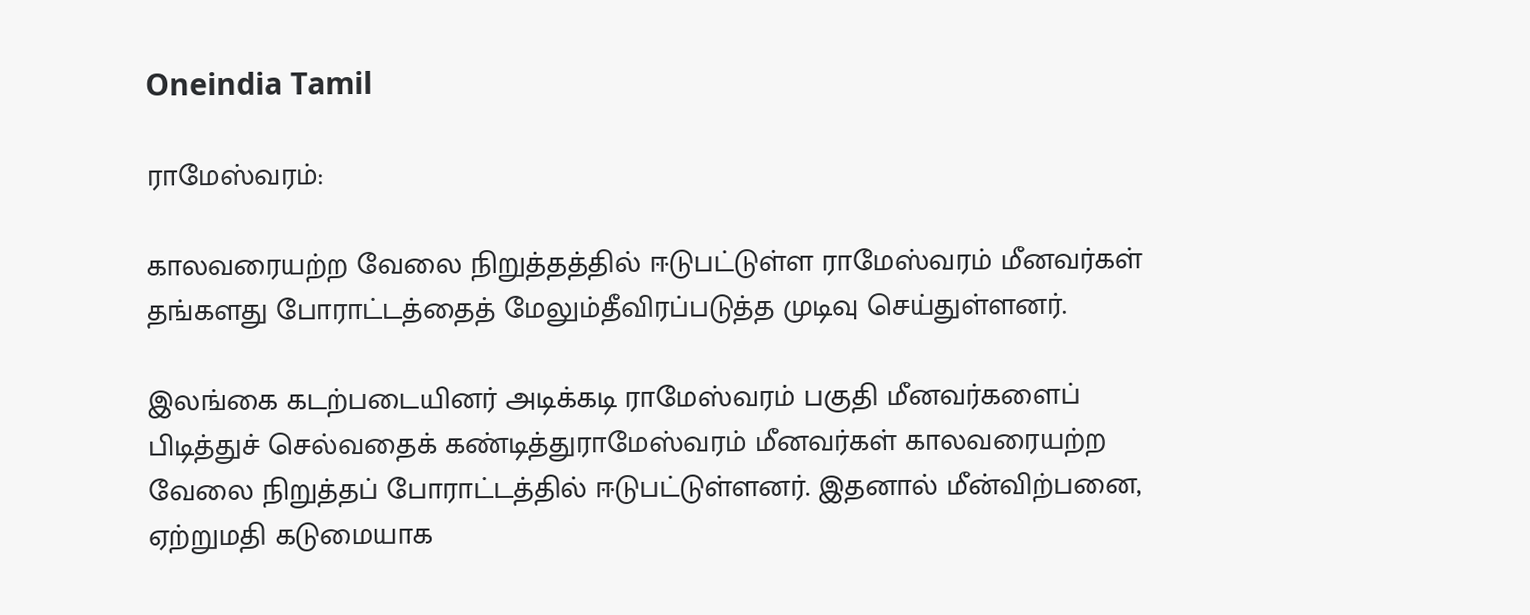Oneindia Tamil

ராமேஸ்வரம்:

காலவரையற்ற வேலை நிறுத்தத்தில் ஈடுபட்டுள்ள ராமேஸ்வரம் மீனவர்கள் தங்களது போராட்டத்தைத் மேலும்தீவிரப்படுத்த முடிவு செய்துள்ளனர்.

இலங்கை கடற்படையினர் அடிக்கடி ராமேஸ்வரம் பகுதி மீனவர்களைப் பிடித்துச் செல்வதைக் கண்டித்துராமேஸ்வரம் மீனவர்கள் காலவரையற்ற வேலை நிறுத்தப் போராட்டத்தில் ஈடுபட்டுள்ளனர். இதனால் மீன்விற்பனை, ஏற்றுமதி கடுமையாக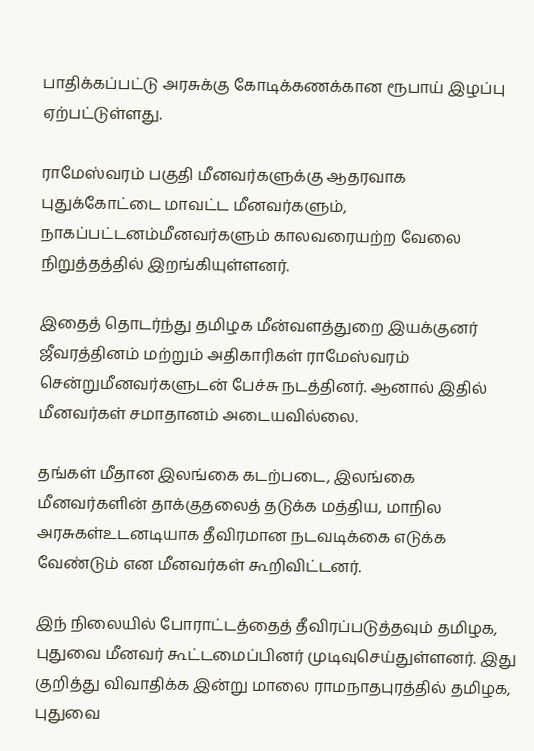பாதிக்கப்பட்டு அரசுக்கு கோடிக்கணக்கான ரூபாய் இழப்பு ஏற்பட்டுள்ளது.

ராமேஸ்வரம் பகுதி மீனவர்களுக்கு ஆதரவாக புதுக்கோட்டை மாவட்ட மீனவர்களும், நாகப்பட்டனம்மீனவர்களும் காலவரையற்ற வேலை நிறுத்தத்தில் இறங்கியுள்ளனர்.

இதைத் தொடர்ந்து தமிழக மீன்வளத்துறை இயக்குனர் ஜீவரத்தினம் மற்றும் அதிகாரிகள் ராமேஸ்வரம் சென்றுமீனவர்களுடன் பேச்சு நடத்தினர். ஆனால் இதில் மீனவர்கள் சமாதானம் அடையவில்லை.

தங்கள் மீதான இலங்கை கடற்படை, இலங்கை மீனவர்களின் தாக்குதலைத் தடுக்க மத்திய, மாநில அரசுகள்உடனடியாக தீவிரமான நடவடிக்கை எடுக்க வேண்டும் என மீனவர்கள் கூறிவிட்டனர்.

இந் நிலையில் போராட்டத்தைத் தீவிரப்படுத்தவும் தமிழக, புதுவை மீனவர் கூட்டமைப்பினர் முடிவுசெய்துள்ளனர். இது குறித்து விவாதிக்க இன்று மாலை ராமநாதபுரத்தில் தமிழக, புதுவை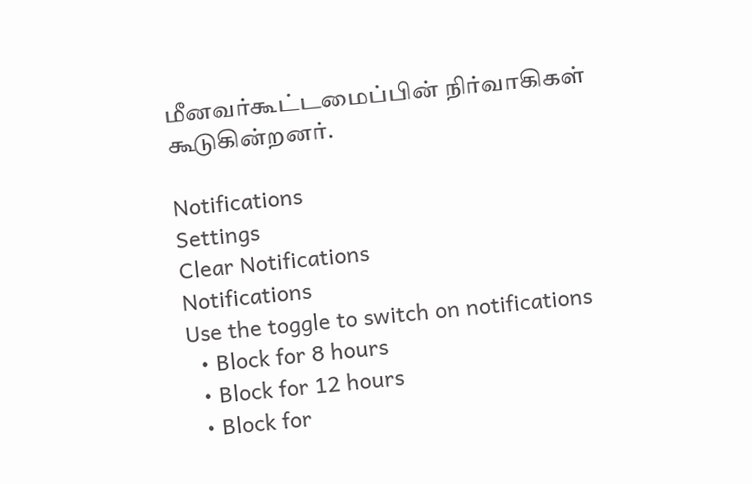மீனவர்கூட்டமைப்பின் நிர்வாகிகள் கூடுகின்றனர்.

Notifications
Settings
Clear Notifications
Notifications
Use the toggle to switch on notifications
  • Block for 8 hours
  • Block for 12 hours
  • Block for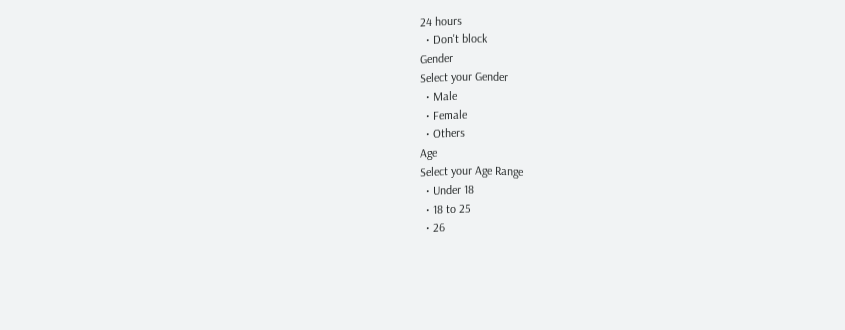24 hours
  • Don't block
Gender
Select your Gender
  • Male
  • Female
  • Others
Age
Select your Age Range
  • Under 18
  • 18 to 25
  • 26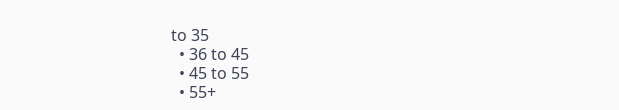to 35
  • 36 to 45
  • 45 to 55
  • 55+